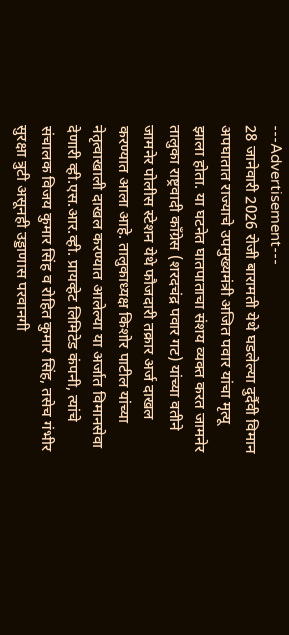---Advertisement---
28 जानेवारी 2026 रोजी बारामती येथे घडलेल्या दुर्दैवी विमान अपघातात राज्याचे उपमुख्यमंत्री अजित पवार यांचा मृत्यू झाला होता. या घटनेत घातपाताचा संशय व्यक्त करत जामनेर तालुका राष्ट्रवादी काँग्रेस (शरदचंद्र पवार गट) यांच्या वतीने जामनेर पोलीस स्टेशन येथे फौजदारी तक्रार अर्ज दाखल करण्यात आला आहे. तालुकाध्यक्ष किशोर पाटील यांच्या नेतृत्वाखाली दाखल करण्यात आलेल्या या अर्जात विमानसेवा देणारी व्ही.एस.आर.व्ही. प्रायव्हेट लिमिटेड कंपनी, त्यांचे संचालक विजय कुमार सिंह व रोहित कुमार सिंह, तसेच गंभीर सुरक्षा त्रुटी असूनही उड्डाणास परवानगी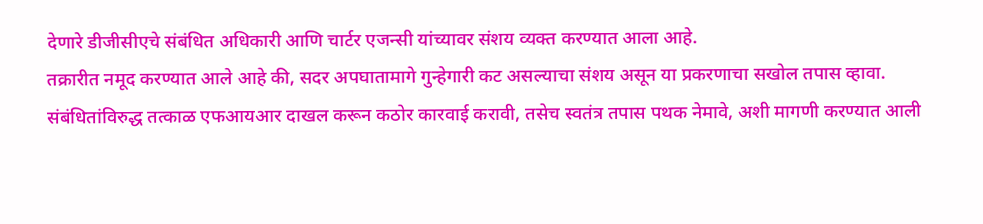देणारे डीजीसीएचे संबंधित अधिकारी आणि चार्टर एजन्सी यांच्यावर संशय व्यक्त करण्यात आला आहे.
तक्रारीत नमूद करण्यात आले आहे की, सदर अपघातामागे गुन्हेगारी कट असल्याचा संशय असून या प्रकरणाचा सखोल तपास व्हावा. संबंधितांविरुद्ध तत्काळ एफआयआर दाखल करून कठोर कारवाई करावी, तसेच स्वतंत्र तपास पथक नेमावे, अशी मागणी करण्यात आली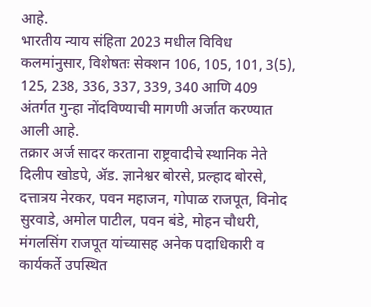आहे.
भारतीय न्याय संहिता 2023 मधील विविध कलमांनुसार, विशेषतः सेक्शन 106, 105, 101, 3(5), 125, 238, 336, 337, 339, 340 आणि 409 अंतर्गत गुन्हा नोंदविण्याची मागणी अर्जात करण्यात आली आहे.
तक्रार अर्ज सादर करताना राष्ट्रवादीचे स्थानिक नेते दिलीप खोडपे, ॲड. ज्ञानेश्वर बोरसे, प्रल्हाद बोरसे, दत्तात्रय नेरकर, पवन महाजन, गोपाळ राजपूत, विनोद सुरवाडे, अमोल पाटील, पवन बंडे, मोहन चौधरी, मंगलसिंग राजपूत यांच्यासह अनेक पदाधिकारी व कार्यकर्ते उपस्थित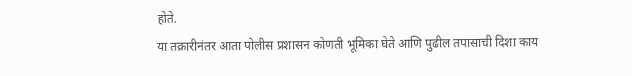होते.
या तक्रारीनंतर आता पोलीस प्रशासन कोणती भूमिका घेते आणि पुढील तपासाची दिशा काय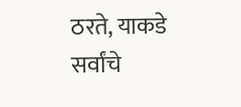ठरते, याकडे सर्वांचे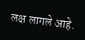लक्ष लागले आहे.